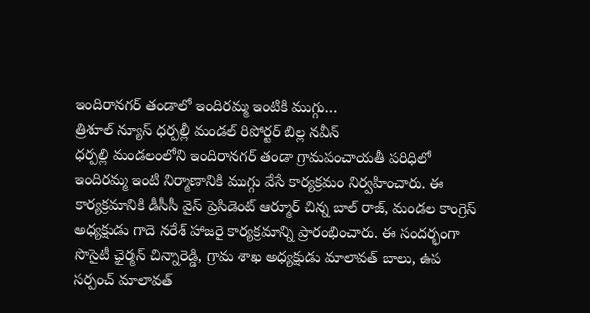ఇందిరానగర్ తండాలో ఇందిరమ్మ ఇంటికి ముగ్గు…
త్రిశూల్ న్యూస్ ధర్పల్లీ మండల్ రిపోర్టర్ బిల్ల నవీన్
ధర్పల్లి మండలంలోని ఇందిరానగర్ తండా గ్రామపంచాయతీ పరిధిలో ఇందిరమ్మ ఇంటి నిర్మాణానికి ముగ్గు వేసే కార్యక్రమం నిర్వహించారు. ఈ కార్యక్రమానికి డీసీసీ వైస్ ప్రెసిడెంట్ ఆర్మూర్ చిన్న బాల్ రాజ్, మండల కాంగ్రెస్ అధ్యక్షుడు గాదె నరేశ్ హాజరై కార్యక్రమాన్ని ప్రారంభించారు. ఈ సందర్భంగా సొసైటీ ఛైర్మన్ చిన్నారెడ్డి, గ్రామ శాఖ అధ్యక్షుడు మాలావత్ బాలు, ఉప సర్పంచ్ మాలావత్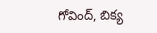గోవింద్, బిక్య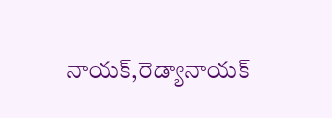నాయక్,రెడ్యానాయక్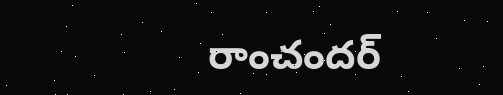రాంచందర్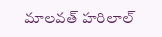మాలవత్ హరిలాల్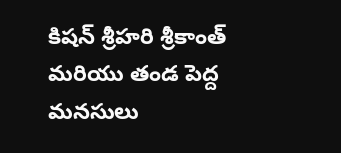కిషన్ శ్రీహరి శ్రీకాంత్ మరియు తండ పెద్ద మనసులు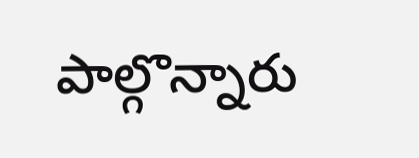పాల్గొన్నారు